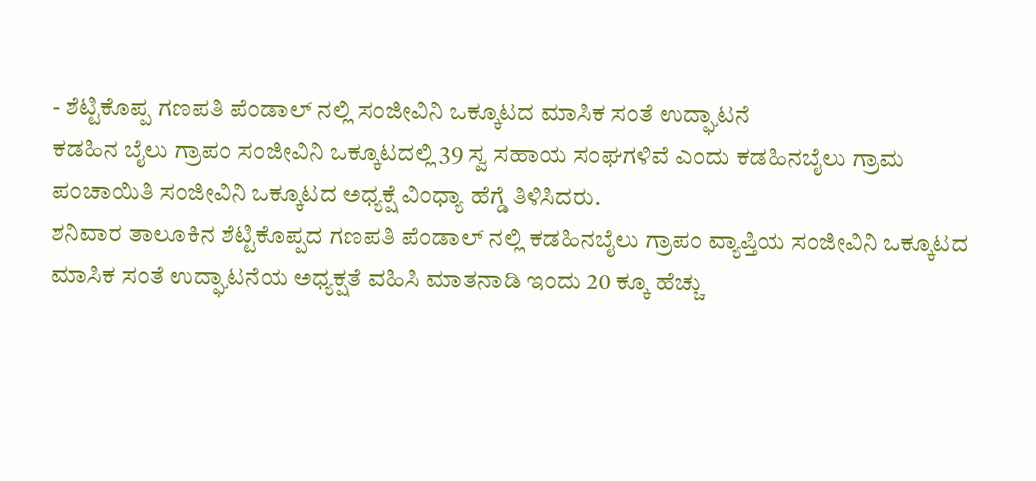- ಶೆಟ್ಟಿಕೊಪ್ಪ ಗಣಪತಿ ಪೆಂಡಾಲ್ ನಲ್ಲಿ ಸಂಜೀವಿನಿ ಒಕ್ಕೂಟದ ಮಾಸಿಕ ಸಂತೆ ಉದ್ಘಾಟನೆ
ಕಡಹಿನ ಬೈಲು ಗ್ರಾಪಂ ಸಂಜೀವಿನಿ ಒಕ್ಕೂಟದಲ್ಲಿ 39 ಸ್ವ ಸಹಾಯ ಸಂಘಗಳಿವೆ ಎಂದು ಕಡಹಿನಬೈಲು ಗ್ರಾಮ ಪಂಚಾಯಿತಿ ಸಂಜೀವಿನಿ ಒಕ್ಕೂಟದ ಅಧ್ಯಕ್ಷೆ ವಿಂಧ್ಯಾ ಹೆಗ್ಡೆ ತಿಳಿಸಿದರು.
ಶನಿವಾರ ತಾಲೂಕಿನ ಶೆಟ್ಟಿಕೊಪ್ಪದ ಗಣಪತಿ ಪೆಂಡಾಲ್ ನಲ್ಲಿ ಕಡಹಿನಬೈಲು ಗ್ರಾಪಂ ವ್ಯಾಪ್ತಿಯ ಸಂಜೀವಿನಿ ಒಕ್ಕೂಟದ ಮಾಸಿಕ ಸಂತೆ ಉದ್ಘಾಟನೆಯ ಅಧ್ಯಕ್ಷತೆ ವಹಿಸಿ ಮಾತನಾಡಿ ಇಂದು 20 ಕ್ಕೂ ಹೆಚ್ಚು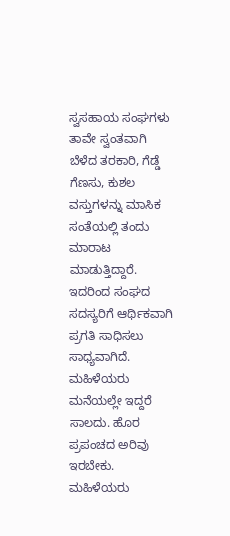ಸ್ವಸಹಾಯ ಸಂಘಗಳು ತಾವೇ ಸ್ವಂತವಾಗಿ ಬೆಳೆದ ತರಕಾರಿ, ಗೆಡ್ಡೆ ಗೆಣಸು, ಕುಶಲ ವಸ್ತುಗಳನ್ನು ಮಾಸಿಕ ಸಂತೆಯಲ್ಲಿ ತಂದು ಮಾರಾಟ ಮಾಡುತ್ತಿದ್ದಾರೆ. ಇದರಿಂದ ಸಂಘದ ಸದಸ್ಯರಿಗೆ ಆರ್ಥಿಕವಾಗಿ ಪ್ರಗತಿ ಸಾಧಿಸಲು ಸಾಧ್ಯವಾಗಿದೆ. ಮಹಿಳೆಯರು ಮನೆಯಲ್ಲೇ ಇದ್ದರೆ ಸಾಲದು. ಹೊರ ಪ್ರಪಂಚದ ಅರಿವು ಇರಬೇಕು. ಮಹಿಳೆಯರು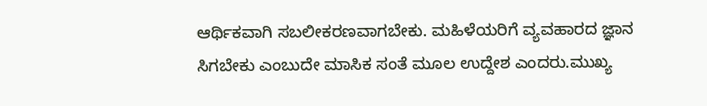ಆರ್ಥಿಕವಾಗಿ ಸಬಲೀಕರಣವಾಗಬೇಕು. ಮಹಿಳೆಯರಿಗೆ ವ್ಯವಹಾರದ ಜ್ಞಾನ ಸಿಗಬೇಕು ಎಂಬುದೇ ಮಾಸಿಕ ಸಂತೆ ಮೂಲ ಉದ್ದೇಶ ಎಂದರು.ಮುಖ್ಯ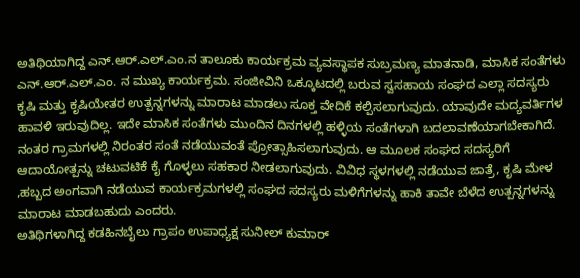ಅತಿಥಿಯಾಗಿದ್ದ ಎನ್.ಆರ್.ಎಲ್.ಎಂ.ನ ತಾಲೂಕು ಕಾರ್ಯಕ್ರಮ ವ್ಯವಸ್ಥಾಪಕ ಸುಬ್ರಮಣ್ಯ ಮಾತನಾಡಿ, ಮಾಸಿಕ ಸಂತೆಗಳು ಎನ್.ಆರ್.ಎಲ್.ಎಂ. ನ ಮುಖ್ಯ ಕಾರ್ಯಕ್ರಮ. ಸಂಜೀವಿನಿ ಒಕ್ಕೂಟದಲ್ಲಿ ಬರುವ ಸ್ವಸಹಾಯ ಸಂಘದ ಎಲ್ಲಾ ಸದಸ್ಯರು ಕೃಷಿ ಮತ್ತು ಕೃಷಿಯೇತರ ಉತ್ಪನ್ನಗಳನ್ನು ಮಾರಾಟ ಮಾಡಲು ಸೂಕ್ತ ವೇದಿಕೆ ಕಲ್ಪಿಸಲಾಗುವುದು. ಯಾವುದೇ ಮದ್ಯವರ್ತಿಗಳ ಹಾವಳಿ ಇರುವುದಿಲ್ಲ. ಇದೇ ಮಾಸಿಕ ಸಂತೆಗಳು ಮುಂದಿನ ದಿನಗಳಲ್ಲಿ ಹಳ್ಳಿಯ ಸಂತೆಗಳಾಗಿ ಬದಲಾವಣೆಯಾಗಬೇಕಾಗಿದೆ. ನಂತರ ಗ್ರಾಮಗಳಲ್ಲಿ ನಿರಂತರ ಸಂತೆ ನಡೆಯುವಂತೆ ಪ್ರೋತ್ಸಾಹಿಸಲಾಗುವುದು. ಆ ಮೂಲಕ ಸಂಘದ ಸದಸ್ಯರಿಗೆ ಆದಾಯೋತ್ಪನ್ನು ಚಟುವಟಿಕೆ ಕೈ ಗೊಳ್ಳಲು ಸಹಕಾರ ನೀಡಲಾಗುವುದು. ವಿವಿಧ ಸ್ಥಳಗಳಲ್ಲಿ ನಡೆಯುವ ಜಾತ್ರೆ, ಕೃಷಿ ಮೇಳ ,ಹಬ್ಬದ ಅಂಗವಾಗಿ ನಡೆಯುವ ಕಾರ್ಯಕ್ರಮಗಳಲ್ಲಿ ಸಂಘದ ಸದಸ್ಯರು ಮಳಿಗೆಗಳನ್ನು ಹಾಕಿ ತಾವೇ ಬೆಳೆದ ಉತ್ಪನ್ನಗಳನ್ನು ಮಾರಾಟ ಮಾಡಬಹುದು ಎಂದರು.
ಅತಿಥಿಗಳಾಗಿದ್ದ ಕಡಹಿನಬೈಲು ಗ್ರಾಪಂ ಉಪಾಧ್ಯಕ್ಷ ಸುನೀಲ್ ಕುಮಾರ್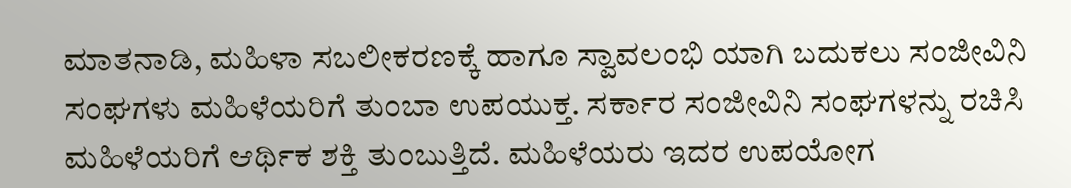ಮಾತನಾಡಿ, ಮಹಿಳಾ ಸಬಲೀಕರಣಕ್ಕೆ ಹಾಗೂ ಸ್ವಾವಲಂಭಿ ಯಾಗಿ ಬದುಕಲು ಸಂಜೀವಿನಿ ಸಂಘಗಳು ಮಹಿಳೆಯರಿಗೆ ತುಂಬಾ ಉಪಯುಕ್ತ. ಸರ್ಕಾರ ಸಂಜೀವಿನಿ ಸಂಘಗಳನ್ನು ರಚಿಸಿ ಮಹಿಳೆಯರಿಗೆ ಆರ್ಥಿಕ ಶಕ್ತಿ ತುಂಬುತ್ತಿದೆ. ಮಹಿಳೆಯರು ಇದರ ಉಪಯೋಗ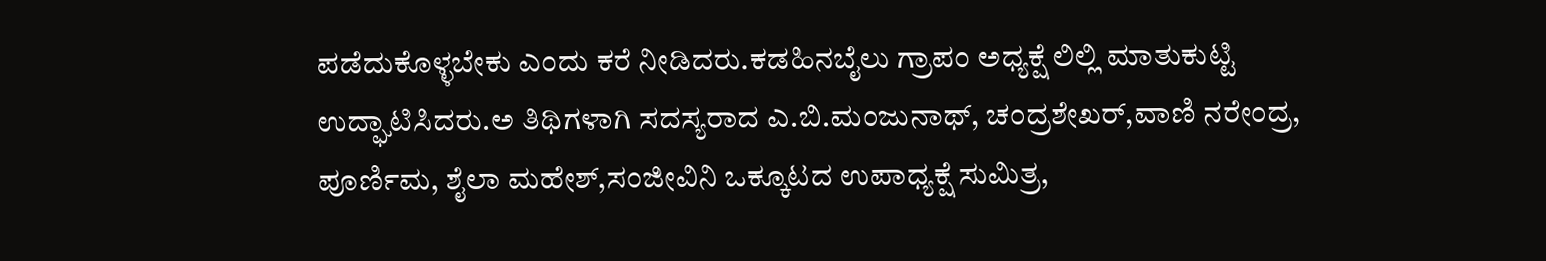ಪಡೆದುಕೊಳ್ಳಬೇಕು ಎಂದು ಕರೆ ನೀಡಿದರು.ಕಡಹಿನಬೈಲು ಗ್ರಾಪಂ ಅಧ್ಯಕ್ಷೆ ಲಿಲ್ಲಿ ಮಾತುಕುಟ್ಟಿ ಉದ್ಘಾಟಿಸಿದರು.ಅ ತಿಥಿಗಳಾಗಿ ಸದಸ್ಯರಾದ ಎ.ಬಿ.ಮಂಜುನಾಥ್, ಚಂದ್ರಶೇಖರ್,ವಾಣಿ ನರೇಂದ್ರ, ಪೂರ್ಣಿಮ, ಶೈಲಾ ಮಹೇಶ್,ಸಂಜೀವಿನಿ ಒಕ್ಕೂಟದ ಉಪಾಧ್ಯಕ್ಷೆ ಸುಮಿತ್ರ,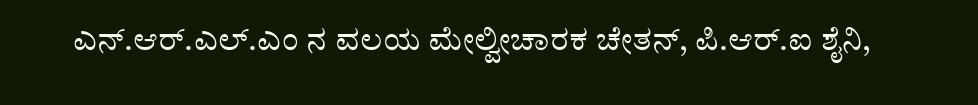ಎನ್.ಆರ್.ಎಲ್.ಎಂ ನ ವಲಯ ಮೇಲ್ವೀಚಾರಕ ಚೇತನ್, ಪಿ.ಆರ್.ಐ ಶೈನಿ,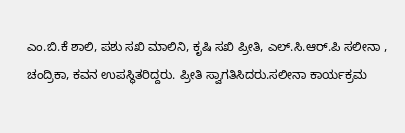ಎಂ.ಬಿ.ಕೆ ಶಾಲಿ, ಪಶು ಸಖಿ ಮಾಲಿನಿ, ಕೃಷಿ ಸಖಿ ಪ್ರೀತಿ, ಎಲ್.ಸಿ.ಆರ್.ಪಿ ಸಲೀನಾ , ಚಂದ್ರಿಕಾ, ಕವನ ಉಪಸ್ಥಿತರಿದ್ದರು. ಪ್ರೀತಿ ಸ್ವಾಗತಿಸಿದರು.ಸಲೀನಾ ಕಾರ್ಯಕ್ರಮ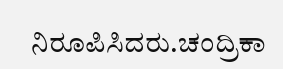ನಿರೂಪಿಸಿದರು.ಚಂದ್ರಿಕಾ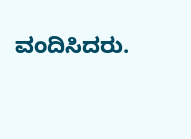ವಂದಿಸಿದರು.